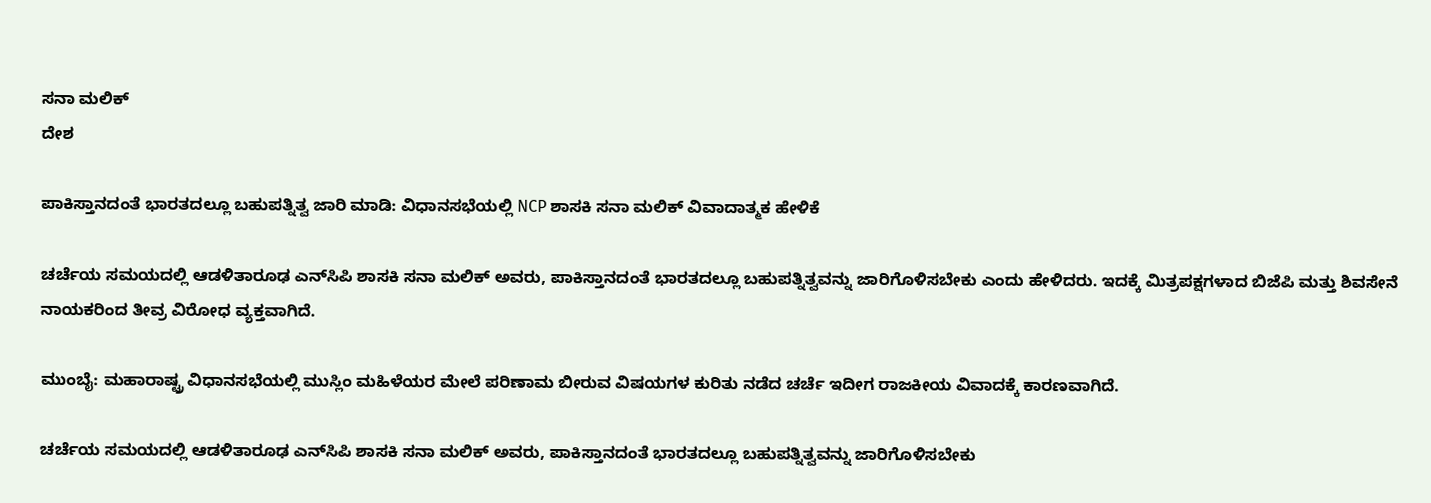ಸನಾ ಮಲಿಕ್
ದೇಶ

ಪಾಕಿಸ್ತಾನದಂತೆ ಭಾರತದಲ್ಲೂ ಬಹುಪತ್ನಿತ್ವ ಜಾರಿ ಮಾಡಿ: ವಿಧಾನಸಭೆಯಲ್ಲಿ NCP ಶಾಸಕಿ ಸನಾ ಮಲಿಕ್ ವಿವಾದಾತ್ಮಕ ಹೇಳಿಕೆ

ಚರ್ಚೆಯ ಸಮಯದಲ್ಲಿ ಆಡಳಿತಾರೂಢ ಎನ್‌ಸಿಪಿ ಶಾಸಕಿ ಸನಾ ಮಲಿಕ್ ಅವರು, ಪಾಕಿಸ್ತಾನದಂತೆ ಭಾರತದಲ್ಲೂ ಬಹುಪತ್ನಿತ್ವವನ್ನು ಜಾರಿಗೊಳಿಸಬೇಕು ಎಂದು ಹೇಳಿದರು. ಇದಕ್ಕೆ ಮಿತ್ರಪಕ್ಷಗಳಾದ ಬಿಜೆಪಿ ಮತ್ತು ಶಿವಸೇನೆ ನಾಯಕರಿಂದ ತೀವ್ರ ವಿರೋಧ ವ್ಯಕ್ತವಾಗಿದೆ.

ಮುಂಬೈ: ಮಹಾರಾಷ್ಟ್ರ ವಿಧಾನಸಭೆಯಲ್ಲಿ ಮುಸ್ಲಿಂ ಮಹಿಳೆಯರ ಮೇಲೆ ಪರಿಣಾಮ ಬೀರುವ ವಿಷಯಗಳ ಕುರಿತು ನಡೆದ ಚರ್ಚೆ ಇದೀಗ ರಾಜಕೀಯ ವಿವಾದಕ್ಕೆ ಕಾರಣವಾಗಿದೆ.

ಚರ್ಚೆಯ ಸಮಯದಲ್ಲಿ ಆಡಳಿತಾರೂಢ ಎನ್‌ಸಿಪಿ ಶಾಸಕಿ ಸನಾ ಮಲಿಕ್ ಅವರು, ಪಾಕಿಸ್ತಾನದಂತೆ ಭಾರತದಲ್ಲೂ ಬಹುಪತ್ನಿತ್ವವನ್ನು ಜಾರಿಗೊಳಿಸಬೇಕು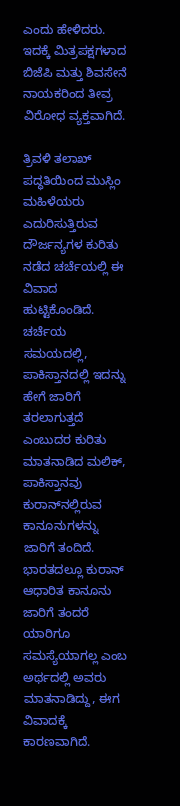ಎಂದು ಹೇಳಿದರು. ಇದಕ್ಕೆ ಮಿತ್ರಪಕ್ಷಗಳಾದ ಬಿಜೆಪಿ ಮತ್ತು ಶಿವಸೇನೆ ನಾಯಕರಿಂದ ತೀವ್ರ ವಿರೋಧ ವ್ಯಕ್ತವಾಗಿದೆ.

ತ್ರಿವಳಿ ತಲಾಖ್ ಪದ್ಧತಿಯಿಂದ ಮುಸ್ಲಿಂ ಮಹಿಳೆಯರು ಎದುರಿಸುತ್ತಿರುವ ದೌರ್ಜನ್ಯಗಳ ಕುರಿತು ನಡೆದ ಚರ್ಚೆಯಲ್ಲಿ ಈ ವಿವಾದ ಹುಟ್ಟಿಕೊಂಡಿದೆ. ಚರ್ಚೆಯ ಸಮಯದಲ್ಲಿ, ಪಾಕಿಸ್ತಾನದಲ್ಲಿ ಇದನ್ನು ಹೇಗೆ ಜಾರಿಗೆ ತರಲಾಗುತ್ತದೆ ಎಂಬುದರ ಕುರಿತು ಮಾತನಾಡಿದ ಮಲಿಕ್, ಪಾಕಿಸ್ತಾನವು ಕುರಾನ್‌ನಲ್ಲಿರುವ ಕಾನೂನುಗಳನ್ನು ಜಾರಿಗೆ ತಂದಿದೆ. ಭಾರತದಲ್ಲೂ ಕುರಾನ್ ಆಧಾರಿತ ಕಾನೂನು ಜಾರಿಗೆ ತಂದರೆ ಯಾರಿಗೂ ಸಮಸ್ಯೆಯಾಗಲ್ಲ ಎಂಬ ಅರ್ಥದಲ್ಲಿ ಅವರು ಮಾತನಾಡಿದ್ದು, ಈಗ ವಿವಾದಕ್ಕೆ ಕಾರಣವಾಗಿದೆ.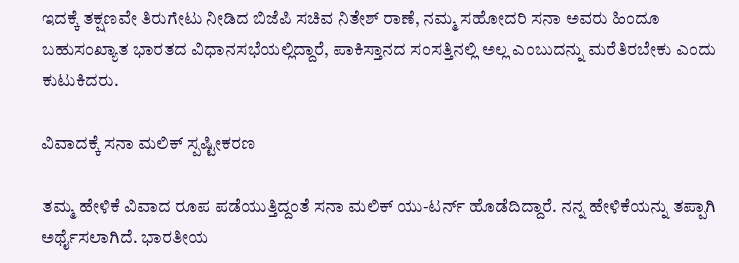ಇದಕ್ಕೆ ತಕ್ಷಣವೇ ತಿರುಗೇಟು ನೀಡಿದ ಬಿಜೆಪಿ ಸಚಿವ ನಿತೇಶ್ ರಾಣೆ, ನಮ್ಮ ಸಹೋದರಿ ಸನಾ ಅವರು ಹಿಂದೂ ಬಹುಸಂಖ್ಯಾತ ಭಾರತದ ವಿಧಾನಸಭೆಯಲ್ಲಿದ್ದಾರೆ, ಪಾಕಿಸ್ತಾನದ ಸಂಸತ್ತಿನಲ್ಲಿ ಅಲ್ಲ ಎಂಬುದನ್ನು ಮರೆತಿರಬೇಕು ಎಂದು ಕುಟುಕಿದರು.

ವಿವಾದಕ್ಕೆ ಸನಾ ಮಲಿಕ್ ಸ್ಪಷ್ಟೀಕರಣ

ತಮ್ಮ ಹೇಳಿಕೆ ವಿವಾದ ರೂಪ ಪಡೆಯುತ್ತಿದ್ದಂತೆ ಸನಾ ಮಲಿಕ್ ಯು-ಟರ್ನ್ ಹೊಡೆದಿದ್ದಾರೆ. ನನ್ನ ಹೇಳಿಕೆಯನ್ನು ತಪ್ಪಾಗಿ ಅರ್ಥೈಸಲಾಗಿದೆ. ಭಾರತೀಯ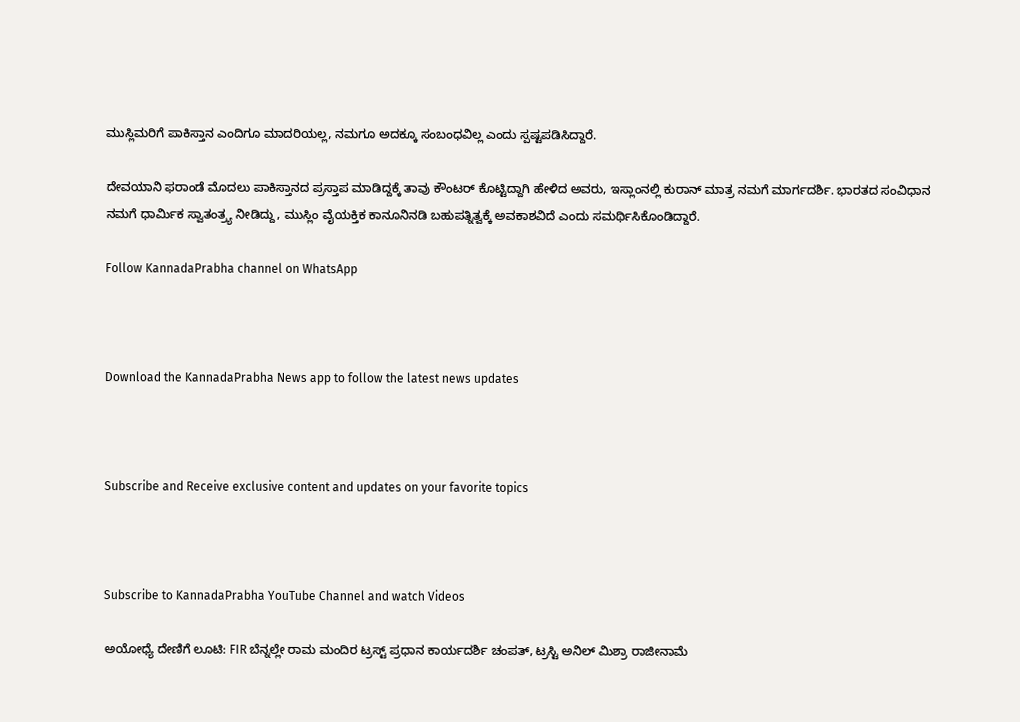ಮುಸ್ಲಿಮರಿಗೆ ಪಾಕಿಸ್ತಾನ ಎಂದಿಗೂ ಮಾದರಿಯಲ್ಲ, ನಮಗೂ ಅದಕ್ಕೂ ಸಂಬಂಧವಿಲ್ಲ ಎಂದು ಸ್ಪಷ್ಟಪಡಿಸಿದ್ದಾರೆ.

ದೇವಯಾನಿ ಫರಾಂಡೆ ಮೊದಲು ಪಾಕಿಸ್ತಾನದ ಪ್ರಸ್ತಾಪ ಮಾಡಿದ್ದಕ್ಕೆ ತಾವು ಕೌಂಟರ್ ಕೊಟ್ಟಿದ್ದಾಗಿ ಹೇಳಿದ ಅವರು, ಇಸ್ಲಾಂನಲ್ಲಿ ಕುರಾನ್ ಮಾತ್ರ ನಮಗೆ ಮಾರ್ಗದರ್ಶಿ. ಭಾರತದ ಸಂವಿಧಾನ ನಮಗೆ ಧಾರ್ಮಿಕ ಸ್ವಾತಂತ್ರ್ಯ ನೀಡಿದ್ದು, ಮುಸ್ಲಿಂ ವೈಯಕ್ತಿಕ ಕಾನೂನಿನಡಿ ಬಹುಪತ್ನಿತ್ವಕ್ಕೆ ಅವಕಾಶವಿದೆ ಎಂದು ಸಮರ್ಥಿಸಿಕೊಂಡಿದ್ದಾರೆ.

Follow KannadaPrabha channel on WhatsApp



Download the KannadaPrabha News app to follow the latest news updates



Subscribe and Receive exclusive content and updates on your favorite topics



Subscribe to KannadaPrabha YouTube Channel and watch Videos

ಅಯೋಧ್ಯೆ ದೇಣಿಗೆ ಲೂಟಿ: FIR ಬೆನ್ನಲ್ಲೇ ರಾಮ ಮಂದಿರ ಟ್ರಸ್ಟ್ ಪ್ರಧಾನ ಕಾರ್ಯದರ್ಶಿ ಚಂಪತ್, ಟ್ರಸ್ಟಿ ಅನಿಲ್ ಮಿಶ್ರಾ ರಾಜೀನಾಮೆ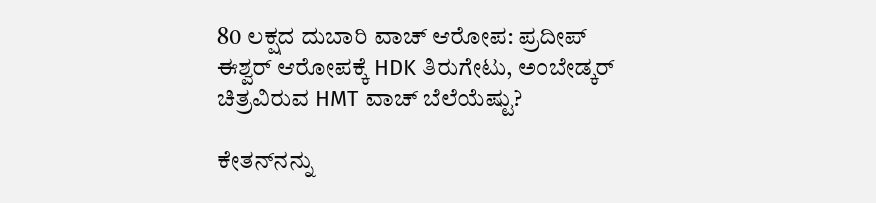80 ಲಕ್ಷದ ದುಬಾರಿ ವಾಚ್ ಆರೋಪ: ಪ್ರದೀಪ್ ಈಶ್ವರ್ ಆರೋಪಕ್ಕೆ HDK ತಿರುಗೇಟು, ಅಂಬೇಡ್ಕರ್ ಚಿತ್ರವಿರುವ HMT ವಾಚ್ ಬೆಲೆಯೆಷ್ಟು?

ಕೇತನ್‌ನನ್ನು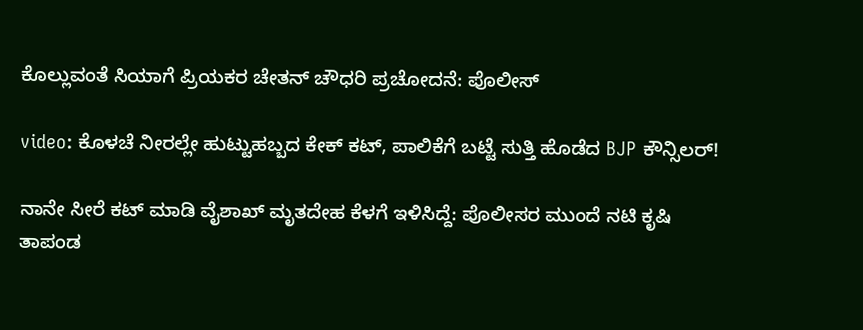ಕೊಲ್ಲುವಂತೆ ಸಿಯಾಗೆ ಪ್ರಿಯಕರ ಚೇತನ್ ಚೌಧರಿ ಪ್ರಚೋದನೆ: ಪೊಲೀಸ್

video: ಕೊಳಚೆ ನೀರಲ್ಲೇ ಹುಟ್ಟುಹಬ್ಬದ ಕೇಕ್ ಕಟ್, ಪಾಲಿಕೆಗೆ ಬಟ್ಟೆ ಸುತ್ತಿ ಹೊಡೆದ BJP ಕೌನ್ಸಿಲರ್!

ನಾನೇ ಸೀರೆ ಕಟ್ ಮಾಡಿ ವೈಶಾಖ್‌ ಮೃತದೇಹ ಕೆಳಗೆ ಇಳಿಸಿದ್ದೆ: ಪೊಲೀಸರ ಮುಂದೆ ನಟಿ ಕೃಷಿ ತಾಪಂಡ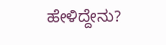ಹೇಳಿದ್ದೇನು?